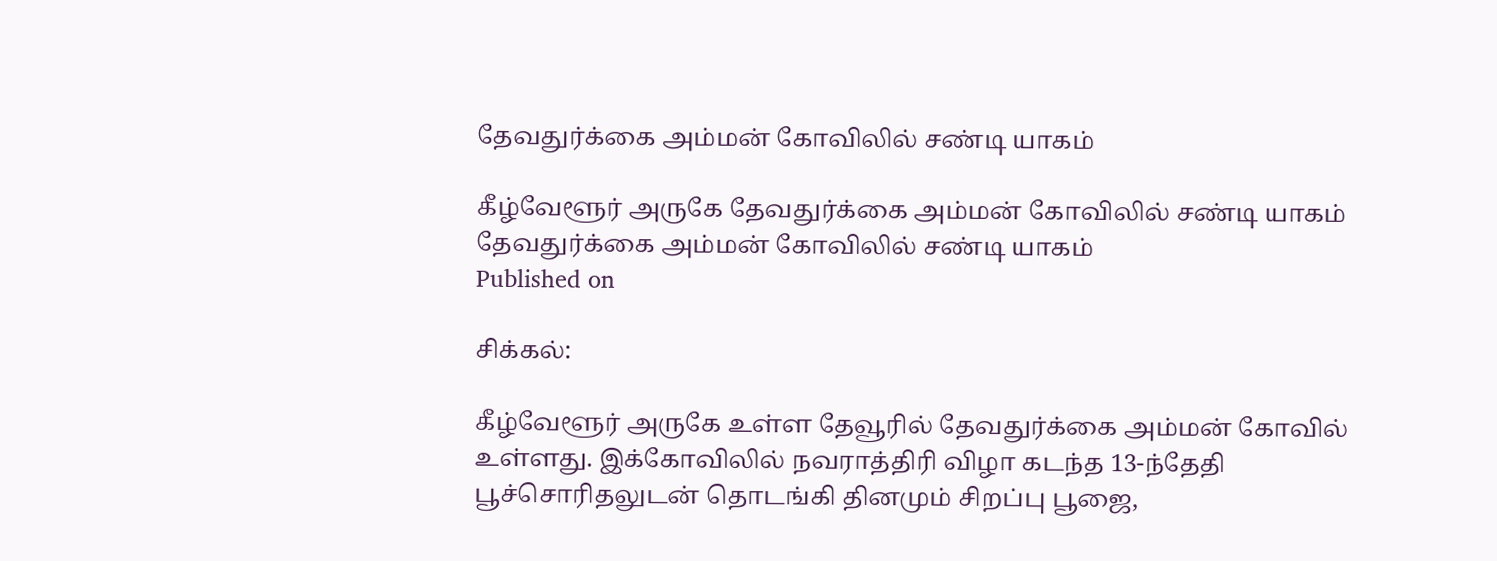தேவதுர்க்கை அம்மன் கோவிலில் சண்டி யாகம்

கீழ்வேளூர் அருகே தேவதுர்க்கை அம்மன் கோவிலில் சண்டி யாகம்
தேவதுர்க்கை அம்மன் கோவிலில் சண்டி யாகம்
Published on

சிக்கல்:

கீழ்வேளூர் அருகே உள்ள தேவூரில் தேவதுர்க்கை அம்மன் கோவில் உள்ளது. இக்கோவிலில் நவராத்திரி விழா கடந்த 13-ந்தேதி பூச்சொரிதலுடன் தொடங்கி தினமும் சிறப்பு பூஜை,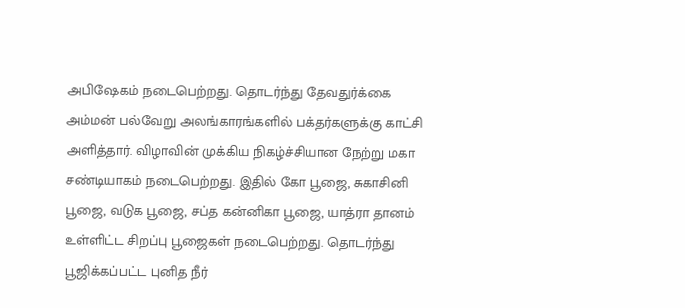அபிஷேகம் நடைபெற்றது. தொடர்ந்து தேவதுர்க்கை அம்மன் பல்வேறு அலங்காரங்களில் பக்தர்களுக்கு காட்சி அளித்தார். விழாவின் முக்கிய நிகழ்ச்சியான நேற்று மகா சண்டியாகம் நடைபெற்றது. இதில் கோ பூஜை, சுகாசினி பூஜை, வடுக பூஜை, சப்த கன்னிகா பூஜை, யாத்ரா தானம் உள்ளிட்ட சிறப்பு பூஜைகள் நடைபெற்றது. தொடர்ந்து பூஜிக்கப்பட்ட புனித நீர்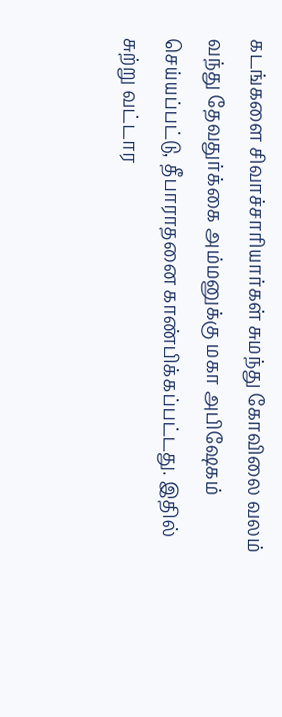கடங்களை சிவாச்சாரியார்கள் சுமந்து கோவிலை வலம் வந்து தேவதுர்க்கை அம்மனுக்கு மகா அபிஷேகம் செய்யப்பட்டு, தீபாராதனை காண்பிக்கப்பட்டது. இதில் சுற்று வட்டார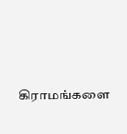கிராமங்களை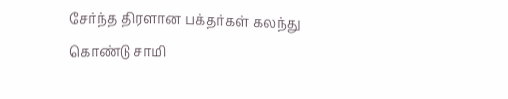சேர்ந்த திரளான பக்தர்கள் கலந்து கொண்டு சாமி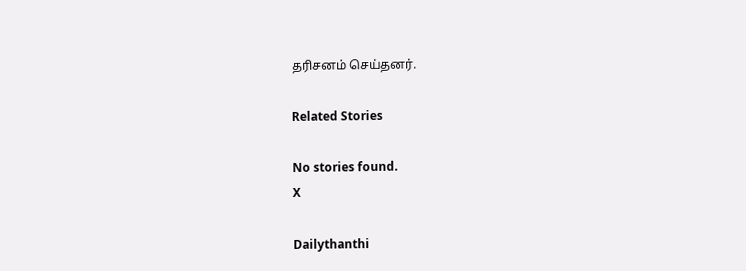தரிசனம் செய்தனர்.

Related Stories

No stories found.
X

Dailythanthi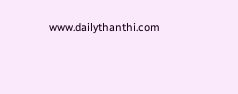www.dailythanthi.com